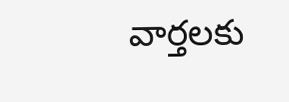వార్తలకు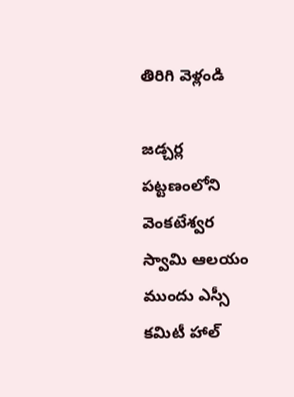తిరిగి వెళ్లండి

జడ్చర్ల పట్టణంలోని వెంకటేశ్వర స్వామి ఆలయం ముందు ఎస్సీ కమిటీ హాల్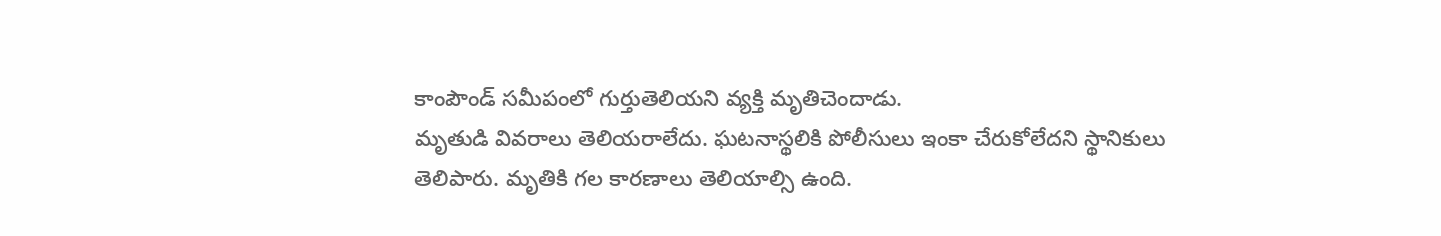కాంపౌండ్ సమీపంలో గుర్తుతెలియని వ్యక్తి మృతిచెందాడు.
మృతుడి వివరాలు తెలియరాలేదు. ఘటనాస్థలికి పోలీసులు ఇంకా చేరుకోలేదని స్థానికులు తెలిపారు. మృతికి గల కారణాలు తెలియాల్సి ఉంది.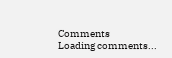Comments
Loading comments...